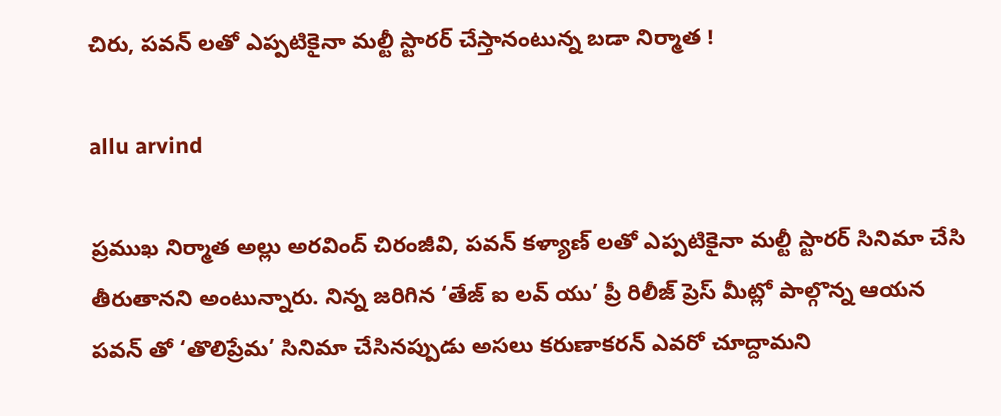చిరు, పవన్ లతో ఎప్పటికైనా మల్టీ స్టారర్ చేస్తానంటున్న బడా నిర్మాత !

allu arvind

ప్రముఖ నిర్మాత అల్లు అరవింద్ చిరంజీవి, పవన్ కళ్యాణ్ లతో ఎప్పటికైనా మల్టీ స్టారర్ సినిమా చేసి తీరుతానని అంటున్నారు. నిన్న జరిగిన ‘తేజ్ ఐ లవ్ యు’ ప్రీ రిలీజ్ ప్రెస్ మీట్లో పాల్గొన్న ఆయన పవన్ తో ‘తొలిప్రేమ’ సినిమా చేసినప్పుడు అసలు కరుణాకరన్ ఎవరో చూద్దామని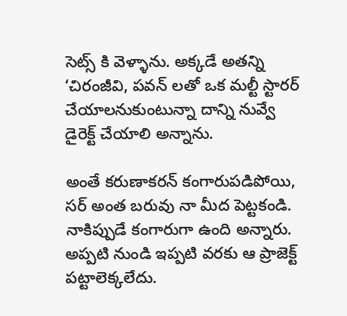సెట్స్ కి వెళ్ళాను. అక్కడే అతన్ని ‘చిరంజీవి, పవన్ లతో ఒక మల్టీ స్టారర్ చేయాలనుకుంటున్నా దాన్ని నువ్వే డైరెక్ట్ చేయాలి అన్నాను.

అంతే కరుణాకరన్ కంగారుపడిపోయి, సర్ అంత బరువు నా మీద పెట్టకండి. నాకిప్పుడే కంగారుగా ఉంది అన్నారు. అప్పటి నుండి ఇప్పటి వరకు ఆ ప్రాజెక్ట్ పట్టాలెక్కలేదు.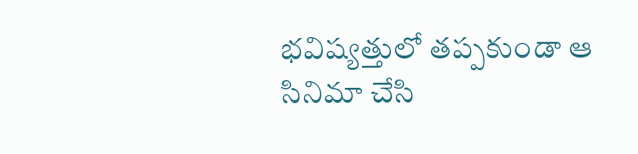భవిష్యత్తులో తప్పకుండా ఆ సినిమా చేసి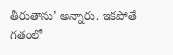తీరుతాను’ అన్నారు. ఇకపోతే గతంలో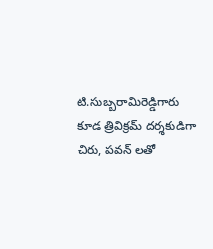టి.సుబ్బరామిరెడ్డిగారు కూడ త్రివిక్రమ్ దర్శకుడిగా చిరు, పవన్ లతో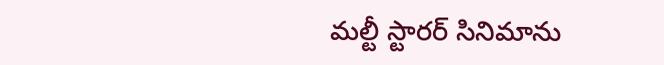మల్టీ స్టారర్ సినిమాను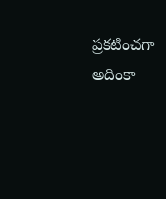ప్రకటించగా అదింకా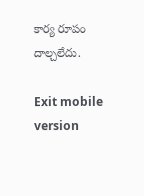కార్య రూపం దాల్చలేదు.

Exit mobile version